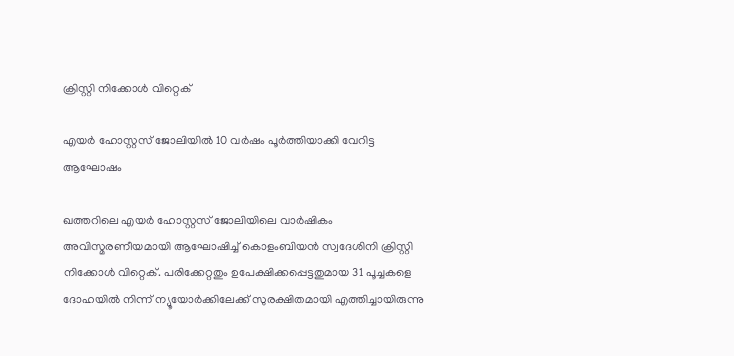ക്രിസ്റ്റി നിക്കോൾ വിറ്റെക്

എയർ ഹോസ്റ്റസ് ജോലിയിൽ 10 വർഷം പൂർത്തിയാക്കി വേറിട്ട ആഘോഷം

ഖത്തറിലെ എയർ ഹോസ്റ്റസ് ജോലിയിലെ വാർഷികം അവിസ്മരണീയമായി ആഘോഷിച്ച് കൊളംബിയൻ സ്വദേശിനി ക്രിസ്റ്റി നിക്കോൾ വിറ്റെക്. പരിക്കേറ്റതും ഉപേക്ഷിക്കപ്പെട്ടതുമായ 31 പൂച്ചകളെ ദോഹയിൽ നിന്ന് ന്യൂയോർക്കിലേക്ക് സുരക്ഷിതമായി എത്തിച്ചായിരുന്നു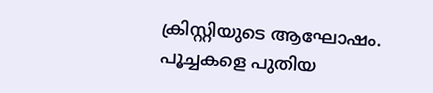ക്രിസ്റ്റിയുടെ ആഘോഷം. പൂച്ചകളെ പുതിയ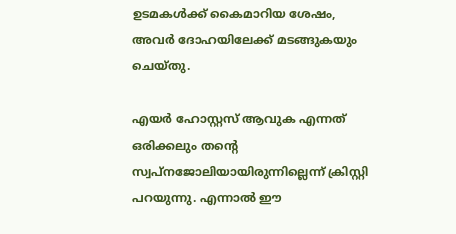ഉടമകൾക്ക് കൈമാറിയ ശേഷം, അവർ ദോഹയിലേക്ക് മടങ്ങുകയും ചെയ്തു.

എയർ ഹോസ്റ്റസ് ആവുക എന്നത് ഒരിക്കലും തന്റെ സ്വപ്നജോലിയായിരുന്നില്ലെന്ന് ക്രിസ്റ്റി പറയുന്നു. എന്നാൽ ഈ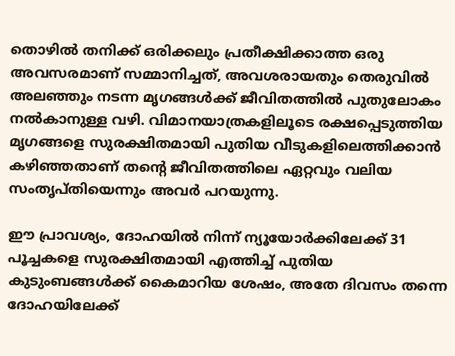തൊഴിൽ തനിക്ക് ഒരിക്കലും പ്രതീക്ഷിക്കാത്ത ഒരു അവസരമാണ് സമ്മാനിച്ചത്, അവശരായതും തെരുവിൽ അലഞ്ഞും നടന്ന മൃഗങ്ങൾക്ക് ജീവിതത്തിൽ പുതുലോകം നൽകാനുള്ള വഴി. വിമാനയാത്രകളിലൂടെ രക്ഷപ്പെടുത്തിയ മൃഗങ്ങളെ സുരക്ഷിതമായി പുതിയ വീടുകളിലെത്തിക്കാൻ കഴിഞ്ഞതാണ് തന്റെ ജീവിതത്തിലെ ഏറ്റവും വലിയ സംതൃപ്തിയെന്നും അവർ പറയുന്നു.

ഈ പ്രാവശ്യം, ദോഹയിൽ നിന്ന് ന്യൂയോർക്കിലേക്ക് 31 പൂച്ചകളെ സുരക്ഷിതമായി എത്തിച്ച് പുതിയ കുടുംബങ്ങൾക്ക് കൈമാറിയ ശേഷം, അതേ ദിവസം തന്നെ ദോഹയിലേക്ക്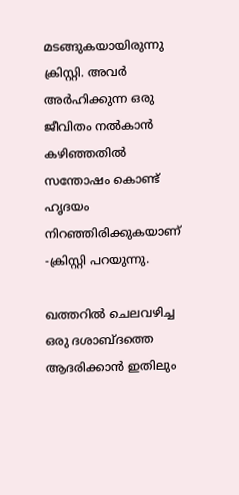മടങ്ങുകയായിരുന്നു ക്രിസ്റ്റി. അവർ അർഹിക്കുന്ന ഒരു ജീവിതം നൽകാൻ കഴിഞ്ഞതിൽ സന്തോഷം കൊണ്ട് ഹൃദയം നിറഞ്ഞിരിക്കുകയാണ് -ക്രിസ്റ്റി പറയുന്നു.

ഖത്തറിൽ ചെലവഴിച്ച ഒരു ദശാബ്ദത്തെ ആദരിക്കാൻ ഇതിലും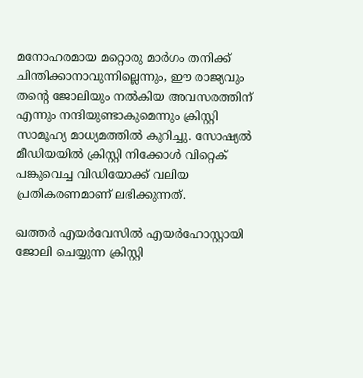മനോഹരമായ മറ്റൊരു മാർഗം തനിക്ക് ചിന്തിക്കാനാവുന്നില്ലെന്നും, ഈ രാജ്യവും തന്റെ ജോലിയും നൽകിയ അവസരത്തിന് എന്നും നന്ദിയുണ്ടാകുമെന്നും ക്രിസ്റ്റി സാമൂഹ്യ മാധ്യമത്തിൽ കുറിച്ചു. സോഷ്യൽ മീഡിയയിൽ ക്രിസ്റ്റി നിക്കോൾ വിറ്റെക് പങ്കുവെച്ച വിഡിയോക്ക് വലിയ പ്രതികരണമാണ് ലഭിക്കുന്നത്.

ഖത്തർ എയർവേസിൽ എയർഹോസ്റ്റായി ജോലി ചെയ്യുന്ന ക്രിസ്റ്റി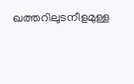ഖത്തറിലുടനീളമുള്ള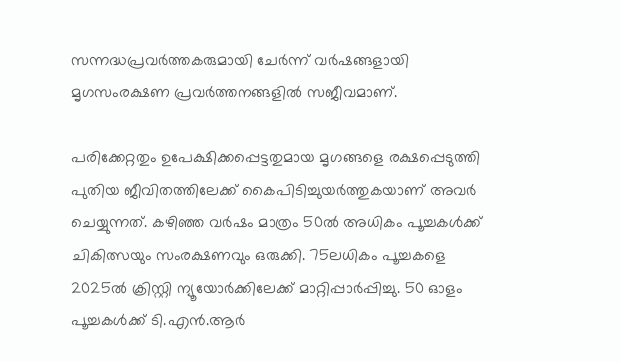സന്നദ്ധപ്രവർത്തകരുമായി ചേർന്ന് വർഷങ്ങളായി മൃഗസംരക്ഷണ പ്രവർത്തനങ്ങളിൽ സജീവമാണ്.

പരിക്കേറ്റതും ഉപേക്ഷിക്കപ്പെട്ടതുമായ മൃഗങ്ങളെ രക്ഷപ്പെടുത്തി പുതിയ ജീവിതത്തിലേക്ക് കൈപിടിച്ചുയർത്തുകയാണ് അവർ ചെയ്യുന്നത്. കഴിഞ്ഞ വർഷം മാത്രം 50ൽ അധികം പൂച്ചകൾക്ക് ചികിത്സയും സംരക്ഷണവും ഒരുക്കി. 75ലധികം പൂച്ചകളെ 2025ൽ ക്രിസ്റ്റി ന്യൂയോർക്കിലേക്ക് മാറ്റിപ്പാർപ്പിച്ചു. 50 ഓളം പൂച്ചകൾക്ക് ടി.എൻ.ആർ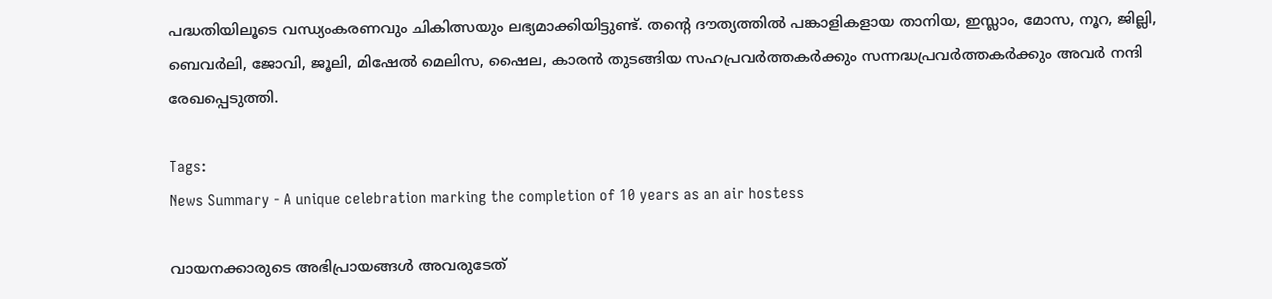പദ്ധതിയിലൂടെ വന്ധ്യംകരണവും ചികിത്സയും ലഭ്യമാക്കിയിട്ടുണ്ട്. തന്റെ ദൗത്യത്തിൽ പങ്കാളികളായ താനിയ, ഇസ്ലാം, മോസ, നൂറ, ജില്ലി, ബെവർലി, ജോവി, ജൂലി, മിഷേൽ മെലിസ, ഷൈല, കാരൻ തുടങ്ങിയ സഹപ്രവർത്തകർക്കും സന്നദ്ധപ്രവർത്തകർക്കും അവർ നന്ദി രേഖപ്പെടുത്തി.

Tags:
News Summary - A unique celebration marking the completion of 10 years as an air hostess

വായനക്കാരുടെ അഭിപ്രായങ്ങള്‍ അവരുടേത്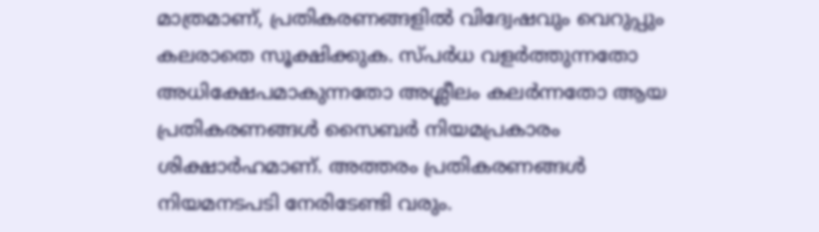മാത്രമാണ്, പ്രതികരണങ്ങളിൽ വിദ്വേഷവും വെറുപ്പും കലരാതെ സൂക്ഷിക്കുക. സ്പർധ വളർത്തുന്നതോ അധിക്ഷേപമാകുന്നതോ അശ്ലീലം കലർന്നതോ ആയ പ്രതികരണങ്ങൾ സൈബർ നിയമപ്രകാരം ശിക്ഷാർഹമാണ്. അത്തരം പ്രതികരണങ്ങൾ നിയമനടപടി നേരിടേണ്ടി വരും.